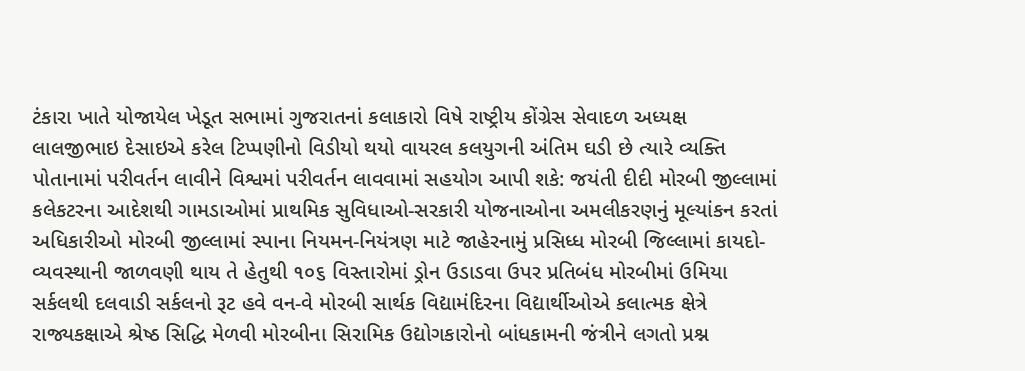ટંકારા ખાતે યોજાયેલ ખેડૂત સભામાં ગુજરાતનાં કલાકારો વિષે રાષ્ટ્રીય કોંગ્રેસ સેવાદળ અધ્યક્ષ લાલજીભાઇ દેસાઇએ કરેલ ટિપ્પણીનો વિડીયો થયો વાયરલ કલયુગની અંતિમ ઘડી છે ત્યારે વ્યક્તિ પોતાનામાં પરીવર્તન લાવીને વિશ્વમાં પરીવર્તન લાવવામાં સહયોગ આપી શકે: જયંતી દીદી મોરબી જીલ્લામાં કલેકટરના આદેશથી ગામડાઓમાં પ્રાથમિક સુવિધાઓ-સરકારી યોજનાઓના અમલીકરણનું મૂલ્યાંકન કરતાં અધિકારીઓ મોરબી જીલ્લામાં સ્પાના નિયમન-નિયંત્રણ માટે જાહેરનામું પ્રસિધ્ધ મોરબી જિલ્લામાં કાયદો-વ્યવસ્થાની જાળવણી થાય તે હેતુથી ૧૦૬ વિસ્તારોમાં ડ્રોન ઉડાડવા ઉપર પ્રતિબંધ મોરબીમાં ઉમિયા સર્કલથી દલવાડી સર્કલનો રૂટ હવે વન-વે મોરબી સાર્થક વિદ્યામંદિરના વિદ્યાર્થીઓએ કલાત્મક ક્ષેત્રે રાજ્યકક્ષાએ શ્રેષ્ઠ સિદ્ધિ મેળવી મોરબીના સિરામિક ઉદ્યોગકારોનો બાંધકામની જંત્રીને લગતો પ્રશ્ન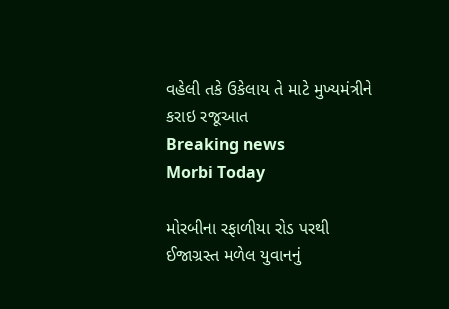વહેલી તકે ઉકેલાય તે માટે મુખ્યમંત્રીને કરાઇ રજૂઆત
Breaking news
Morbi Today

મોરબીના રફાળીયા રોડ પરથી ઈજાગ્રસ્ત મળેલ યુવાનનું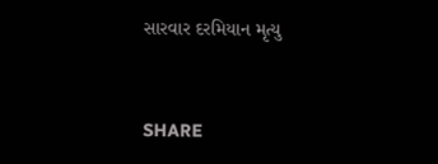સારવાર દરમિયાન મૃત્યુ


SHARE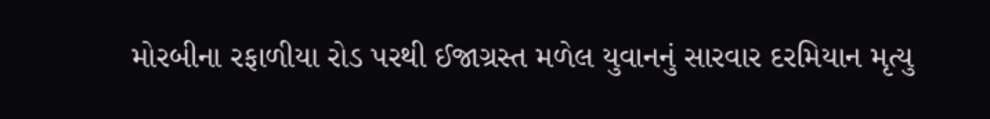મોરબીના રફાળીયા રોડ પરથી ઈજાગ્રસ્ત મળેલ યુવાનનું સારવાર દરમિયાન મૃત્યુ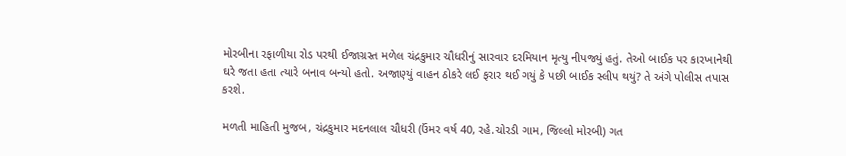મોરબીના રફાળીયા રોડ પરથી ઈજાગ્રસ્ત મળેલ ચંદ્રકુમાર ચૌધરીનું સારવાર દરમિયાન મૃત્યુ નીપજ્યું હતું. તેઓ બાઈક પર કારખાનેથી ઘરે જતા હતા ત્યારે બનાવ બન્યો હતો. અજાણ્યું વાહન ઠોકરે લઈ ફરાર થઈ ગયું કે પછી બાઈક સ્લીપ થયું? તે અંગે પોલીસ તપાસ કરશે.

મળતી માહિતી મુજબ, ચંદ્રકુમાર મદનલાલ ચૌધરી (ઉંમર વર્ષ 40, રહે.ચોરડી ગામ, જિલ્લો મોરબી) ગત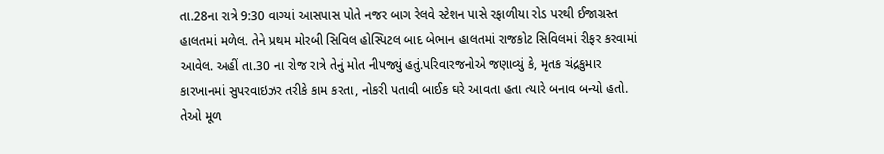તા.28ના રાત્રે 9:30 વાગ્યાં આસપાસ પોતે નજર બાગ રેલવે સ્ટેશન પાસે રફાળીયા રોડ પરથી ઈજાગ્રસ્ત હાલતમાં મળેલ. તેને પ્રથમ મોરબી સિવિલ હોસ્પિટલ બાદ બેભાન હાલતમાં રાજકોટ સિવિલમાં રીફર કરવામાં આવેલ. અહીં તા.30 ના રોજ રાત્રે તેનું મોત નીપજ્યું હતું.પરિવારજનોએ જણાવ્યું કે, મૃતક ચંદ્રકુમાર કારખાનમાં સુપરવાઇઝર તરીકે કામ કરતા, નોકરી પતાવી બાઈક ઘરે આવતા હતા ત્યારે બનાવ બન્યો હતો. તેઓ મૂળ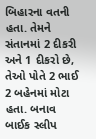બિહારના વતની હતા. તેમને સંતાનમાં 2 દીકરી અને 1 દીકરો છે, તેઓ પોતે 2 ભાઈ 2 બહેનમાં મોટા હતા. બનાવ બાઈક સ્લીપ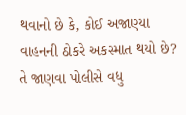થવાનો છે કે, કોઈ અજાણ્યા વાહનની ઠોકરે અકસ્માત થયો છે? તે જાણવા પોલીસે વધુ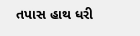તપાસ હાથ ધરી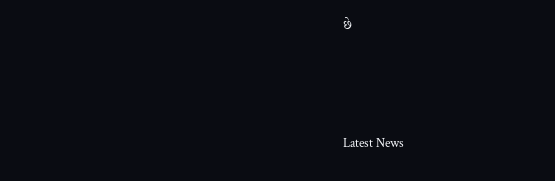છે






Latest News